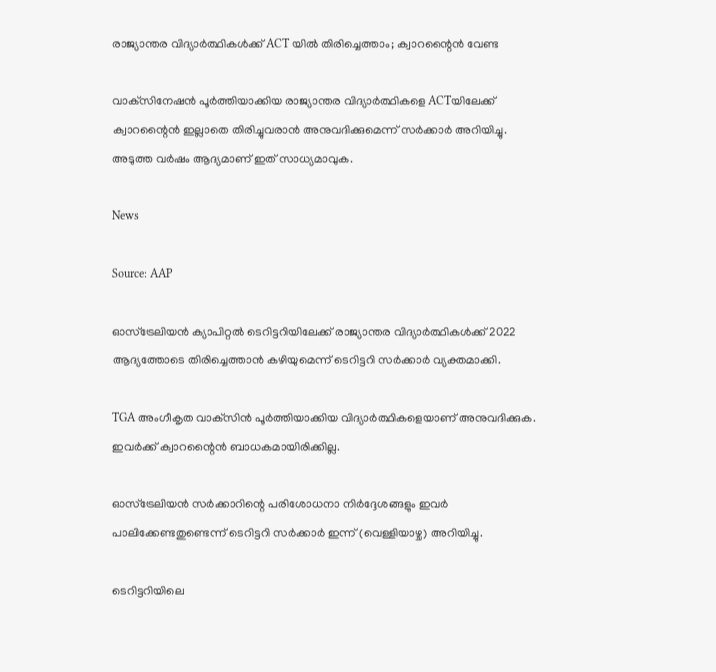രാജ്യാന്തര വിദ്യാർത്ഥികൾക്ക് ACT യിൽ തിരിച്ചെത്താം; ക്വാറന്റൈൻ വേണ്ട

വാക്‌സിനേഷൻ പൂർത്തിയാക്കിയ രാജ്യാന്തര വിദ്യാർത്ഥികളെ ACTയിലേക്ക് ക്വാറന്റൈൻ ഇല്ലാതെ തിരിച്ചുവരാൻ അനുവദിക്കുമെന്ന് സർക്കാർ അറിയിച്ചു. അടുത്ത വർഷം ആദ്യമാണ് ഇത് സാധ്യമാവുക.

News

Source: AAP

ഓസ്‌ട്രേലിയൻ ക്യാപിറ്റൽ ടെറിട്ടറിയിലേക്ക് രാജ്യാന്തര വിദ്യാർത്ഥികൾക്ക് 2022 ആദ്യത്തോടെ തിരിച്ചെത്താൻ കഴിയുമെന്ന് ടെറിട്ടറി സർക്കാർ വ്യക്തമാക്കി.

TGA അംഗീകൃത വാക്‌സിൻ പൂർത്തിയാക്കിയ വിദ്യാർത്ഥികളെയാണ് അനുവദിക്കുക. ഇവർക്ക് ക്വാറന്റൈൻ ബാധകമായിരിക്കില്ല.

ഓസ്‌ട്രേലിയൻ സർക്കാറിന്റെ പരിശോധനാ നിർദ്ദേശങ്ങളും ഇവർ പാലിക്കേണ്ടതുണ്ടെന്ന് ടെറിട്ടറി സർക്കാർ ഇന്ന് (വെള്ളിയാഴ്ച) അറിയിച്ചു.

ടെറിട്ടറിയിലെ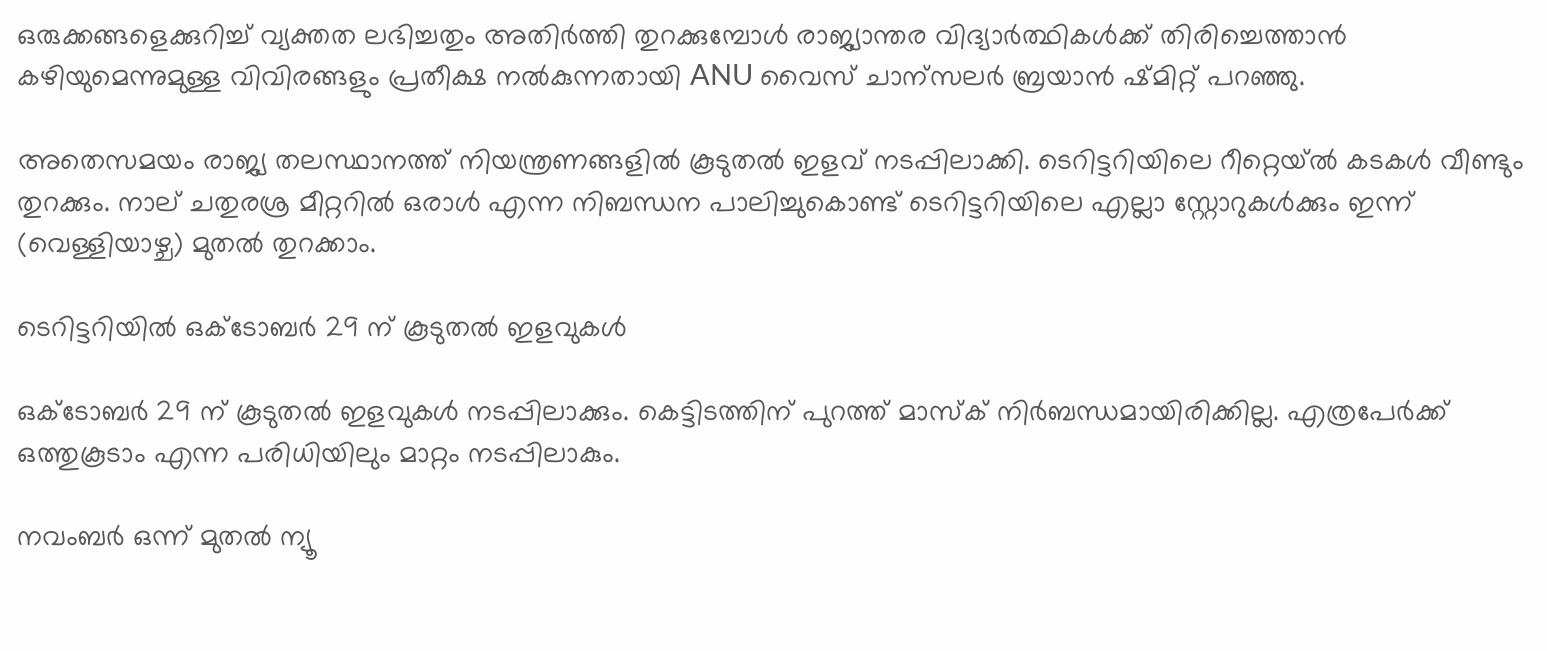ഒരുക്കങ്ങളെക്കുറിച്ച് വ്യക്തത ലഭിച്ചതും അതിർത്തി തുറക്കുമ്പോൾ രാജ്യാന്തര വിദ്യാർത്ഥികൾക്ക് തിരിച്ചെത്താൻ കഴിയുമെന്നുമുള്ള വിവിരങ്ങളും പ്രതീക്ഷ നൽകുന്നതായി ANU വൈസ് ചാന്സലർ ബ്രയാൻ ഷ്മിറ്റ് പറഞ്ഞു.

അതെസമയം രാജ്യ തലസ്ഥാനത്ത് നിയന്ത്രണങ്ങളിൽ കൂടുതൽ ഇളവ് നടപ്പിലാക്കി. ടെറിട്ടറിയിലെ റീറ്റെയ്ൽ കടകൾ വീണ്ടും തുറക്കും. നാല് ചതുരശ്ര മീറ്ററിൽ ഒരാൾ എന്ന നിബന്ധന പാലിച്ചുകൊണ്ട് ടെറിട്ടറിയിലെ എല്ലാ സ്റ്റോറുകൾക്കും ഇന്ന് (വെള്ളിയാഴ്ച) മുതൽ തുറക്കാം.

ടെറിട്ടറിയിൽ ഒക്ടോബർ 29 ന് കൂടുതൽ ഇളവുകൾ

ഒക്ടോബർ 29 ന് കൂടുതൽ ഇളവുകൾ നടപ്പിലാക്കും. കെട്ടിടത്തിന് പുറത്ത് മാസ്ക് നിർബന്ധമായിരിക്കില്ല. എത്രപേർക്ക് ഒത്തുകൂടാം എന്ന പരിധിയിലും മാറ്റം നടപ്പിലാകും.

നവംബർ ഒന്ന് മുതൽ ന്യൂ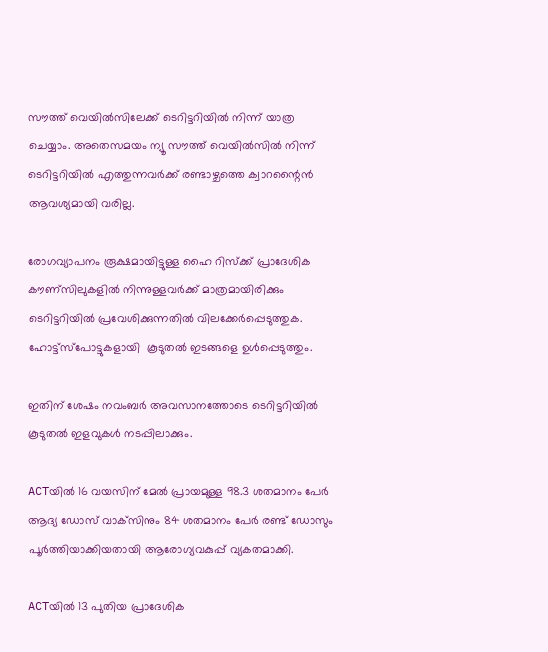സൗത്ത് വെയിൽസിലേക്ക് ടെറിട്ടറിയിൽ നിന്ന് യാത്ര ചെയ്യാം. അതെസമയം ന്യൂ സൗത്ത് വെയിൽസിൽ നിന്ന് ടെറിട്ടറിയിൽ എത്തുന്നവർക്ക് രണ്ടാഴ്ചത്തെ ക്വാറന്റൈൻ ആവശ്യമായി വരില്ല.

രോഗവ്യാപനം രൂക്ഷമായിട്ടുള്ള ഹൈ റിസ്ക്ക് പ്രാദേശിക കൗണ്സിലുകളിൽ നിന്നുള്ളവർക്ക് മാത്രമായിരിക്കും ടെറിട്ടറിയിൽ പ്രവേശിക്കുന്നതിൽ വിലക്കേർപ്പെടുത്തുക. ഹോട്ട്സ്പോട്ടുകളായി  കൂടുതൽ ഇടങ്ങളെ ഉൾപ്പെടുത്തും.

ഇതിന് ശേഷം നവംബർ അവസാനത്തോടെ ടെറിട്ടറിയിൽ കൂടുതൽ ഇളവുകൾ നടപ്പിലാക്കും.

ACTയിൽ 16 വയസിന് മേൽ പ്രായമുള്ള 98.3 ശതമാനം പേർ ആദ്യ ഡോസ് വാക്‌സിനും 84 ശതമാനം പേർ രണ്ട് ഡോസും പൂർത്തിയാക്കിയതായി ആരോഗ്യവകുപ്പ് വ്യകതമാക്കി.

ACTയിൽ 13 പുതിയ പ്രാദേശിക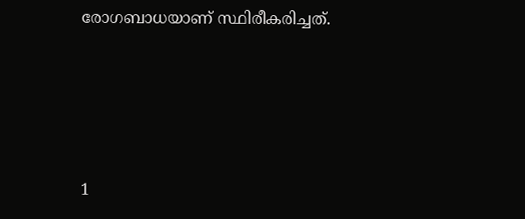രോഗബാധയാണ് സ്ഥിരീകരിച്ചത്.




1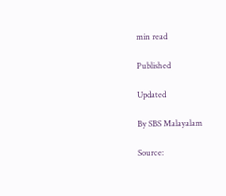min read

Published

Updated

By SBS Malayalam

Source: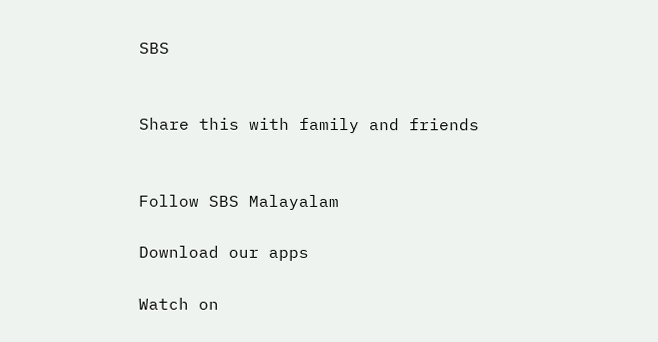SBS


Share this with family and friends


Follow SBS Malayalam

Download our apps

Watch on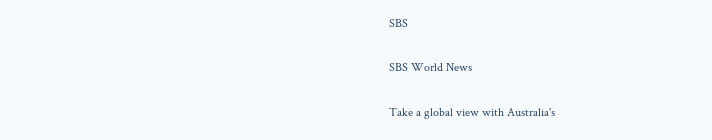SBS

SBS World News

Take a global view with Australia's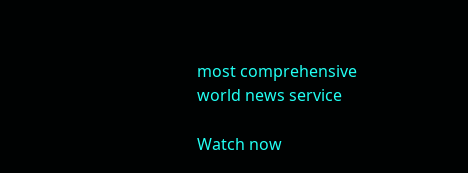most comprehensive world news service

Watch now